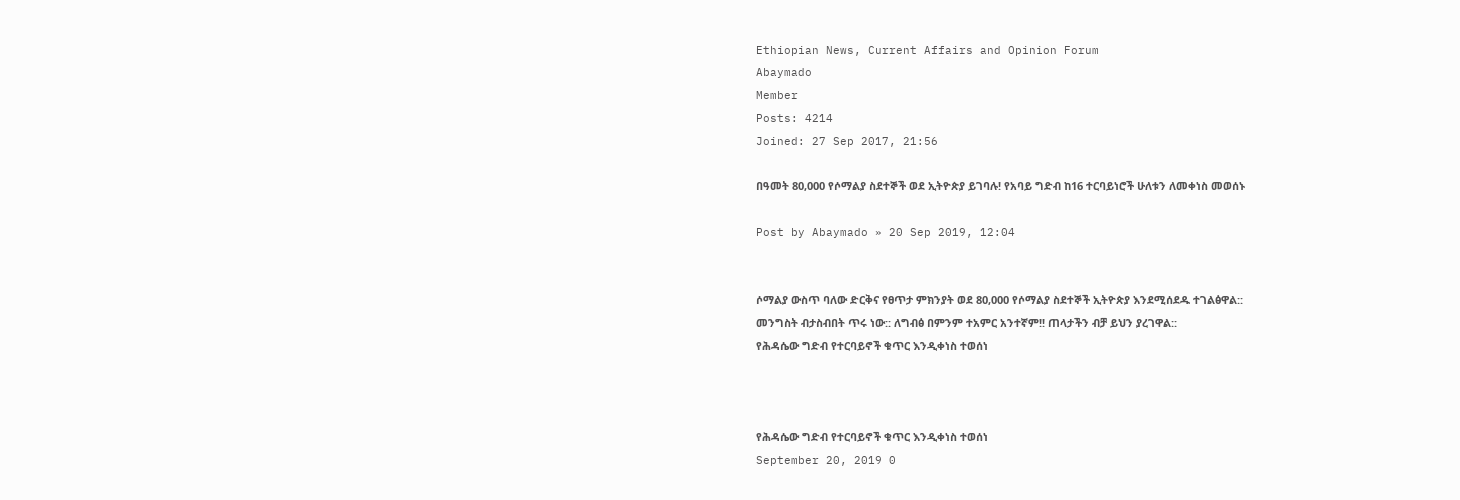Ethiopian News, Current Affairs and Opinion Forum
Abaymado
Member
Posts: 4214
Joined: 27 Sep 2017, 21:56

በዓመት 80,000 የሶማልያ ስደተኞች ወደ ኢትዮጵያ ይገባሉ! የአባይ ግድብ ከ16 ተርባይነሮች ሁለቱን ለመቀነስ መወሰኑ

Post by Abaymado » 20 Sep 2019, 12:04


ሶማልያ ውስጥ ባለው ድርቅና የፀጥታ ምክንያት ወደ 80,000 የሶማልያ ስደተኞች ኢትዮጵያ እንደሚሰደዱ ተገልፅዋል::
መንግስት ብታስብበት ጥሩ ነው:: ለግብፅ በምንም ተአምር አንተኛም!! ጠላታችን ብቻ ይህን ያረገዋል::
የሕዳሴው ግድብ የተርባይኖች ቁጥር እንዲቀነስ ተወሰነ



የሕዳሴው ግድብ የተርባይኖች ቁጥር እንዲቀነስ ተወሰነ
September 20, 2019 0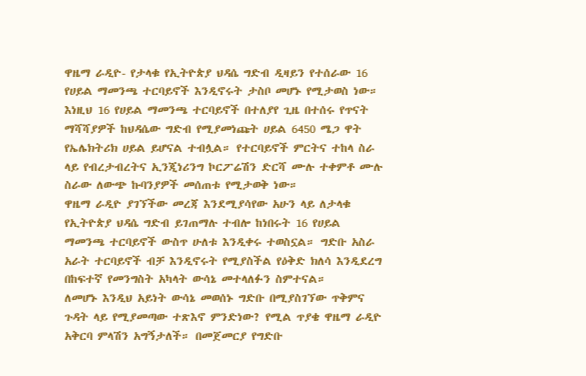ዋዜማ ራዲዮ- የታላቁ የኢትዮጵያ ህዳሴ ግድብ ዲዛይን የተሰራው 16 የሀይል ማመንጫ ተርባይኖች እንዲኖሩት ታስቦ መሆኑ የሚታወስ ነው። እነዚህ 16 የሀይል ማመንጫ ተርባይኖች በተለያየ ጊዜ በተሰሩ የጥናት ማሻሻያዎች ከህዳሴው ግድብ የሚያመነጩት ሀይል 6450 ሜጋ ዋት የኤሌክትሪክ ሀይል ይሆናል ተብሏል። የተርባይኖች ምርትና ተከላ ስራ ላይ የብረታብረትና ኢንጂነሪንግ ኮርፖሬሽን ድርሻ ሙሉ ተቀምቶ ሙሉ ስራው ለውጭ ኩባንያዎች መሰጠቱ የሚታወቅ ነው።
ዋዜማ ራዲዮ ያገኘችው መረጃ እንደሚያሳየው አሁን ላይ ለታላቁ የኢትዮጵያ ህዳሴ ግድብ ይገጠማሉ ተብሎ ከነበሩት 16 የሀይል ማመንጫ ተርባይኖች ውስጥ ሁለቱ እንዲቀሩ ተወስኗል። ግድቡ አስራ አራት ተርባይኖች ብቻ እንዲኖሩት የሚያስችል የዕቅድ ክለሳ እንዲደረግ በከፍተኛ የመንግስት አካላት ውሳኔ መተላለፉን ስምተናል።
ለመሆኑ እንዲህ አይነት ውሳኔ መወሰኑ ግድቡ በሚያስገኘው ጥቅምና ጉዳት ላይ የሚያመጣው ተጽእኖ ምንድነው? የሚል ጥያቄ ዋዜማ ራዲዮ አቅርባ ምላሽን አግኝታለች። በመጀመርያ የግድቡ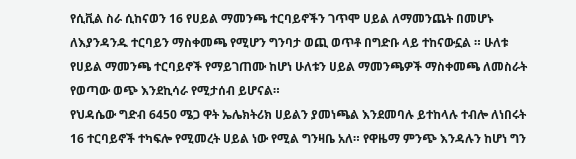የሲቪል ስራ ሲከናወን 16 የሀይል ማመንጫ ተርባይኖችን ገጥሞ ሀይል ለማመንጨት በመሆኑ ለእያንዳንዱ ተርባይን ማስቀመጫ የሚሆን ግንባታ ወጪ ወጥቶ በግድቡ ላይ ተከናውኗል ። ሁለቱ የሀይል ማመንጫ ተርባይኖች የማይገጠሙ ከሆነ ሁለቱን ሀይል ማመንጫዎች ማስቀመጫ ለመስራት የወጣው ወጭ እንደኪሳራ የሚታሰብ ይሆናል።
የህዳሴው ግድብ 6450 ሜጋ ዋት ኤሌክትሪክ ሀይልን ያመነጫል እንደመባሉ ይተከላሉ ተብሎ ለነበሩት 16 ተርባይኖች ተካፍሎ የሚመረት ሀይል ነው የሚል ግንዛቤ አለ። የዋዜማ ምንጭ እንዳሉን ከሆነ ግን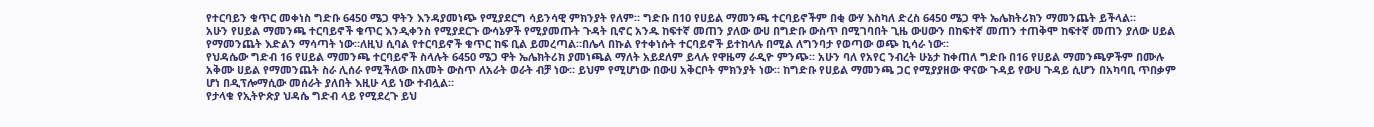የተርባይን ቁጥር መቀነስ ግድቡ 6450 ሜጋ ዋትን እንዳያመነጭ የሚያደርግ ሳይንሳዊ ምክንያት የለም። ግድቡ በ10 የሀይል ማመንጫ ተርባይኖችም በቂ ውሃ እስካለ ድረስ 6450 ሜጋ ዋት ኤሌክትሪክን ማመንጨት ይችላል።
አሁን የሀይል ማመንጫ ተርባይኖች ቁጥር እንዲቀንስ የሚያደርጉ ውሳኔዎች የሚያመጡት ጉዳት ቢኖር አንዱ ከፍተኛ መጠን ያለው ውሀ በግድቡ ውስጥ በሚገባበት ጊዜ ውሀውን በከፍተኛ መጠን ተጠቅሞ ከፍተኛ መጠን ያለው ሀይል የማመንጨት እድልን ማሳጣት ነው።ለዚህ ሲባል የተርባይኖች ቁጥር ከፍ ቢል ይመረጣል።በሌላ በኩል የተቀነሱት ተርባይኖች ይተከላሉ በሚል ለግንባታ የወጣው ወጭ ኪሳራ ነው።
የህዳሴው ግድብ 16 የሀይል ማመንጫ ተርባይኖች ስላሉት 6450 ሜጋ ዋት ኤሌክትሪክ ያመነጫል ማለት አይደለም ይላሉ የዋዜማ ራዲዮ ምንጭ። አሁን ባለ የአየር ንብረት ሁኔታ ከቀጠለ ግድቡ በ16 የሀይል ማመንጫዎችም በሙሉ አቅሙ ሀይል የማመንጨት ስራ ሊሰራ የሚችለው በአመት ውስጥ ለአራት ወራት ብቻ ነው። ይህም የሚሆነው በውሀ አቅርቦት ምክንያት ነው። ከግድቡ የሀይል ማመንጫ ጋር የሚያያዘው ዋናው ጉዳይ የውሀ ጉዳይ ሲሆን በአካባቢ ጥበቃም ሆነ በዲፕሎማሲው መሰራት ያለበት እዚሁ ላይ ነው ተብሏል።
የታላቁ የኢትዮጵያ ህዳሴ ግድብ ላይ የሚደረጉ ይህ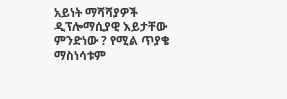አይነት ማሻሻያዎች ዲፕሎማሲያዊ እይታቸው ምንድነው ? የሚል ጥያቄ ማስነሳቱም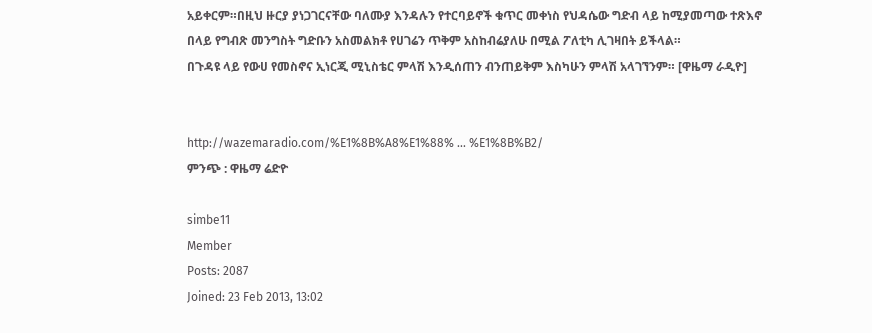አይቀርም።በዚህ ዙርያ ያነጋገርናቸው ባለሙያ እንዳሉን የተርባይኖች ቁጥር መቀነስ የህዳሴው ግድብ ላይ ከሚያመጣው ተጽእኖ በላይ የግብጽ መንግስት ግድቡን አስመልክቶ የሀገሬን ጥቅም አስከብሬያለሁ በሚል ፖለቲካ ሊገዛበት ይችላል።
በጉዳዩ ላይ የውሀ የመስኖና ኢነርጂ ሚኒስቴር ምላሽ እንዲሰጠን ብንጠይቅም እስካሁን ምላሽ አላገኘንም። [ዋዜማ ራዲዮ]


http://wazemaradio.com/%E1%8B%A8%E1%88% ... %E1%8B%B2/
ምንጭ : ዋዜማ ሬድዮ

simbe11
Member
Posts: 2087
Joined: 23 Feb 2013, 13:02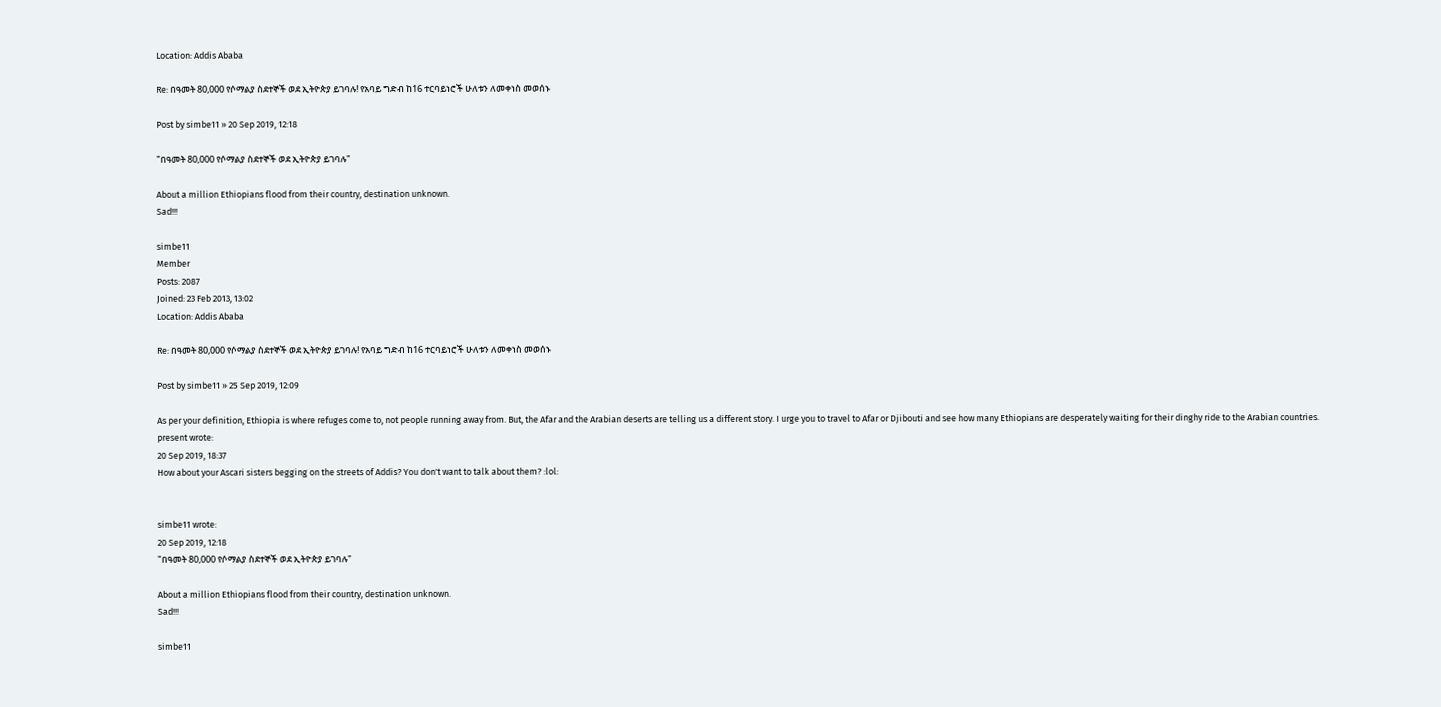Location: Addis Ababa

Re: በዓመት 80,000 የሶማልያ ስደተኞች ወደ ኢትዮጵያ ይገባሉ! የአባይ ግድብ ከ16 ተርባይነሮች ሁለቱን ለመቀነስ መወሰኑ

Post by simbe11 » 20 Sep 2019, 12:18

"በዓመት 80,000 የሶማልያ ስደተኞች ወደ ኢትዮጵያ ይገባሉ"

About a million Ethiopians flood from their country, destination unknown.
Sad!!!

simbe11
Member
Posts: 2087
Joined: 23 Feb 2013, 13:02
Location: Addis Ababa

Re: በዓመት 80,000 የሶማልያ ስደተኞች ወደ ኢትዮጵያ ይገባሉ! የአባይ ግድብ ከ16 ተርባይነሮች ሁለቱን ለመቀነስ መወሰኑ

Post by simbe11 » 25 Sep 2019, 12:09

As per your definition, Ethiopia is where refuges come to, not people running away from. But, the Afar and the Arabian deserts are telling us a different story. I urge you to travel to Afar or Djibouti and see how many Ethiopians are desperately waiting for their dinghy ride to the Arabian countries.
present wrote:
20 Sep 2019, 18:37
How about your Ascari sisters begging on the streets of Addis? You don't want to talk about them? :lol:


simbe11 wrote:
20 Sep 2019, 12:18
"በዓመት 80,000 የሶማልያ ስደተኞች ወደ ኢትዮጵያ ይገባሉ"

About a million Ethiopians flood from their country, destination unknown.
Sad!!!

simbe11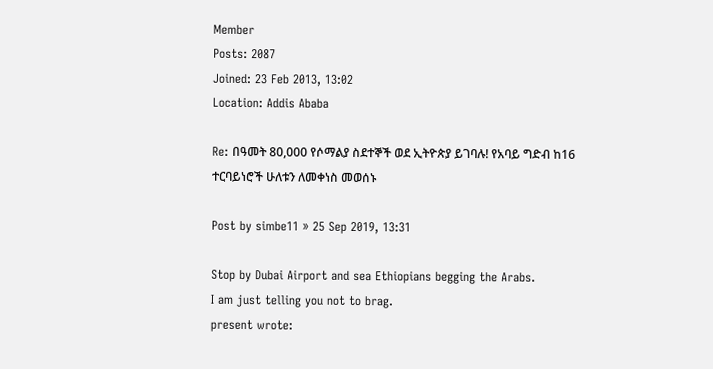Member
Posts: 2087
Joined: 23 Feb 2013, 13:02
Location: Addis Ababa

Re: በዓመት 80,000 የሶማልያ ስደተኞች ወደ ኢትዮጵያ ይገባሉ! የአባይ ግድብ ከ16 ተርባይነሮች ሁለቱን ለመቀነስ መወሰኑ

Post by simbe11 » 25 Sep 2019, 13:31

Stop by Dubai Airport and sea Ethiopians begging the Arabs.
I am just telling you not to brag.
present wrote: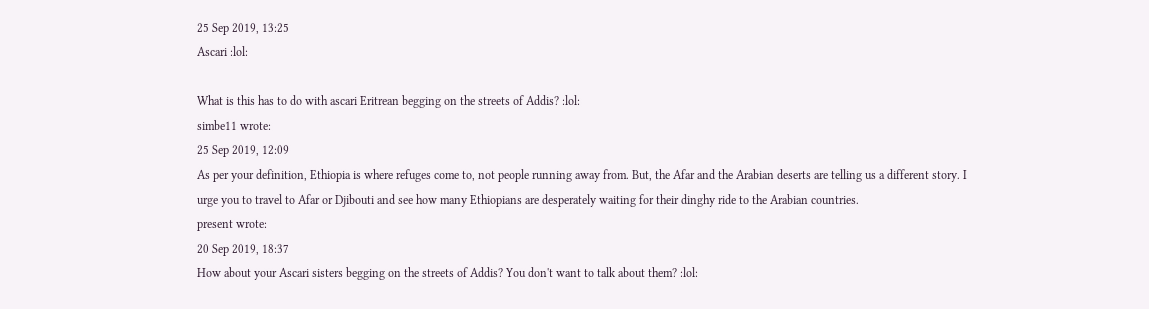25 Sep 2019, 13:25
Ascari :lol:

What is this has to do with ascari Eritrean begging on the streets of Addis? :lol:
simbe11 wrote:
25 Sep 2019, 12:09
As per your definition, Ethiopia is where refuges come to, not people running away from. But, the Afar and the Arabian deserts are telling us a different story. I urge you to travel to Afar or Djibouti and see how many Ethiopians are desperately waiting for their dinghy ride to the Arabian countries.
present wrote:
20 Sep 2019, 18:37
How about your Ascari sisters begging on the streets of Addis? You don't want to talk about them? :lol: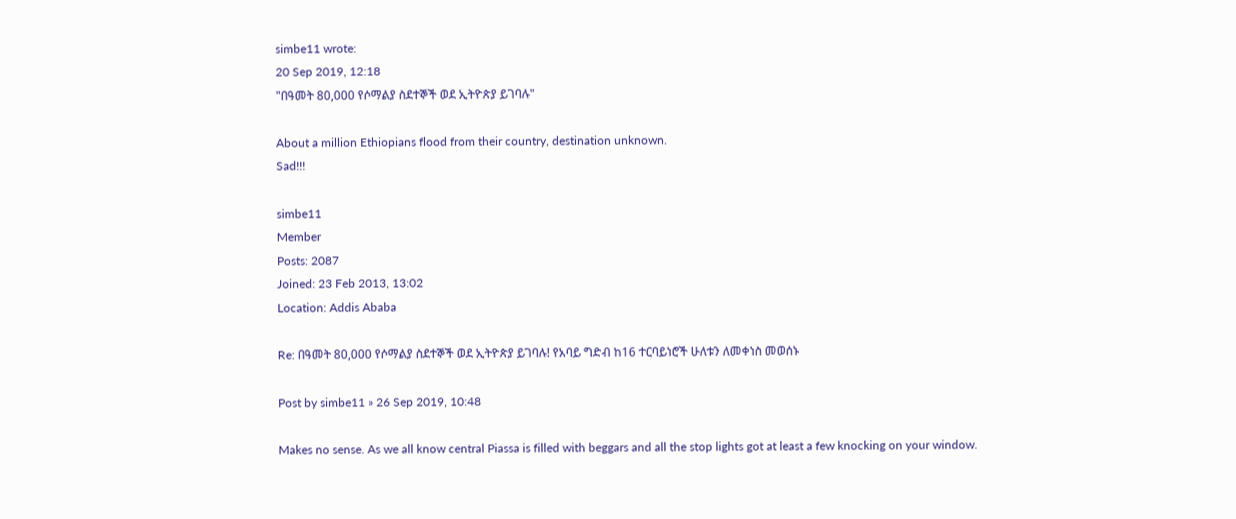simbe11 wrote:
20 Sep 2019, 12:18
"በዓመት 80,000 የሶማልያ ስደተኞች ወደ ኢትዮጵያ ይገባሉ"

About a million Ethiopians flood from their country, destination unknown.
Sad!!!

simbe11
Member
Posts: 2087
Joined: 23 Feb 2013, 13:02
Location: Addis Ababa

Re: በዓመት 80,000 የሶማልያ ስደተኞች ወደ ኢትዮጵያ ይገባሉ! የአባይ ግድብ ከ16 ተርባይነሮች ሁለቱን ለመቀነስ መወሰኑ

Post by simbe11 » 26 Sep 2019, 10:48

Makes no sense. As we all know central Piassa is filled with beggars and all the stop lights got at least a few knocking on your window.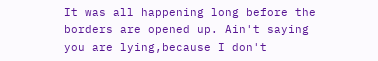It was all happening long before the borders are opened up. Ain't saying you are lying,because I don't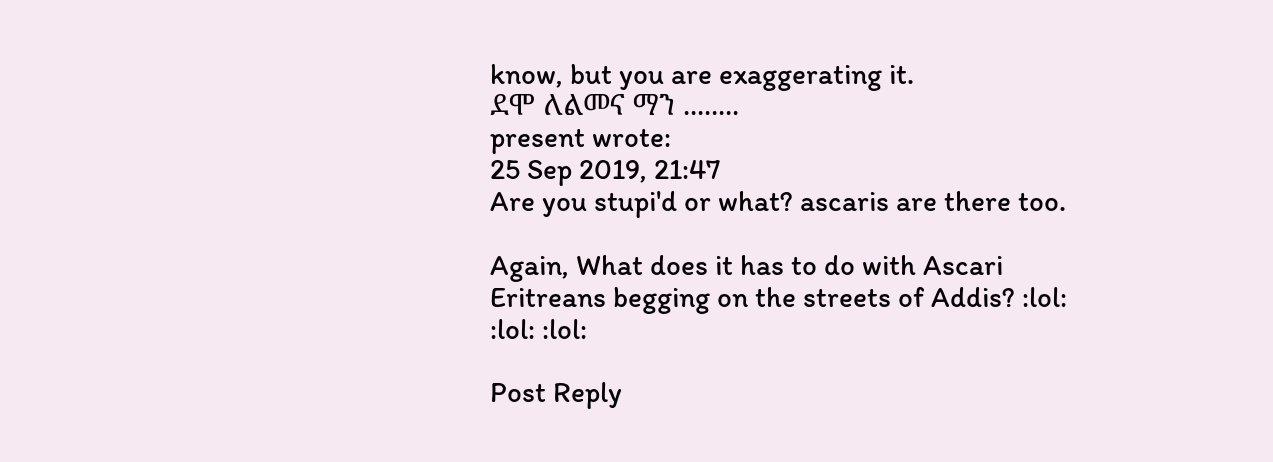know, but you are exaggerating it.
ደሞ ለልመና ማን ........
present wrote:
25 Sep 2019, 21:47
Are you stupi'd or what? ascaris are there too.

Again, What does it has to do with Ascari Eritreans begging on the streets of Addis? :lol: :lol: :lol:

Post Reply